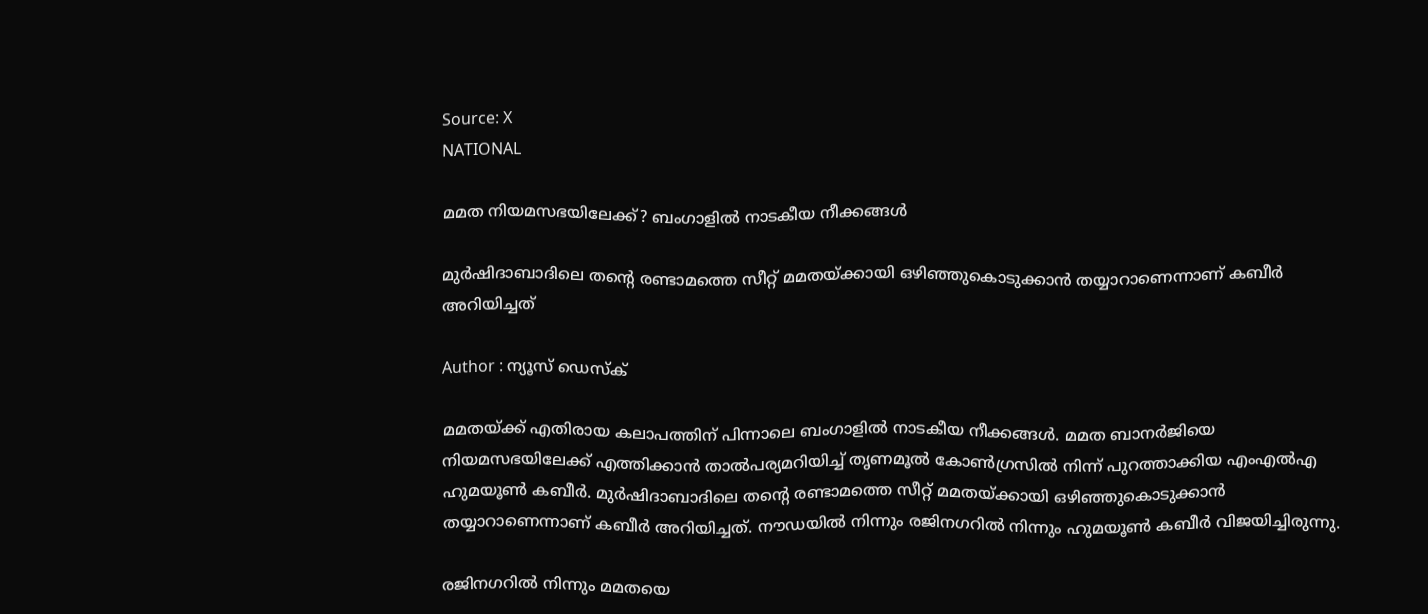Source: X
NATIONAL

മമത നിയമസഭയിലേക്ക്? ബംഗാളിൽ നാടകീയ നീക്കങ്ങൾ

മുർഷിദാബാദിലെ തൻ്റെ രണ്ടാമത്തെ സീറ്റ് മമതയ്ക്കായി ഒഴിഞ്ഞുകൊടുക്കാൻ തയ്യാറാണെന്നാണ് കബീർ അറിയിച്ചത്

Author : ന്യൂസ് ഡെസ്ക്

മമതയ്ക്ക് എതിരായ കലാപത്തിന് പിന്നാലെ ബംഗാളിൽ നാടകീയ നീക്കങ്ങൾ. മമത ബാനർജിയെ നിയമസഭയിലേക്ക് എത്തിക്കാൻ താൽപര്യമറിയിച്ച് തൃണമൂൽ കോൺഗ്രസിൽ നിന്ന് പുറത്താക്കിയ എംഎൽഎ ഹുമയൂൺ കബീർ. മുർഷിദാബാദിലെ തൻ്റെ രണ്ടാമത്തെ സീറ്റ് മമതയ്ക്കായി ഒഴിഞ്ഞുകൊടുക്കാൻ തയ്യാറാണെന്നാണ് കബീർ അറിയിച്ചത്. നൗഡയിൽ നിന്നും രജിനഗറിൽ നിന്നും ഹുമയൂൺ കബീർ വിജയിച്ചിരുന്നു.

രജിനഗറിൽ നിന്നും മമതയെ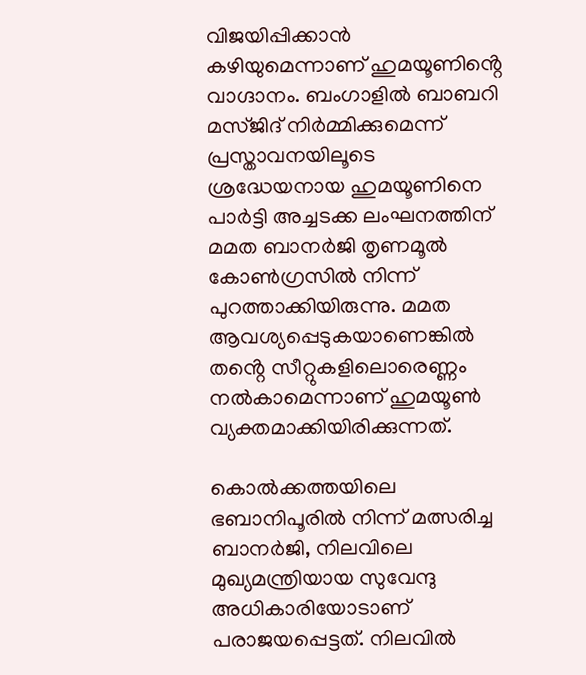വിജയിപ്പിക്കാൻ കഴിയുമെന്നാണ് ഹുമയൂണിൻ്റെ വാഗ്ദാനം. ബംഗാളിൽ ബാബറി മസ്ജിദ് നിർമ്മിക്കുമെന്ന് പ്രസ്താവനയിലൂടെ ശ്രദ്ധേയനായ ഹുമയൂണിനെ പാർട്ടി അച്ചടക്ക ലംഘനത്തിന് മമത ബാനർജി തൃണമൂൽ കോൺഗ്രസിൽ നിന്ന് പുറത്താക്കിയിരുന്നു. മമത ആവശ്യപ്പെടുകയാണെങ്കിൽ തൻ്റെ സീറ്റുകളിലൊരെണ്ണം നൽകാമെന്നാണ് ഹുമയൂൺ വ്യക്തമാക്കിയിരിക്കുന്നത്.

കൊൽക്കത്തയിലെ ഭബാനിപൂരിൽ നിന്ന് മത്സരിച്ച ബാനർജി, നിലവിലെ മുഖ്യമന്ത്രിയായ സുവേന്ദു അധികാരിയോടാണ് പരാജയപ്പെട്ടത്. നിലവിൽ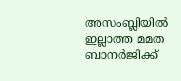അസംബ്ലിയിൽ ഇല്ലാത്ത മമത ബാനർജിക്ക്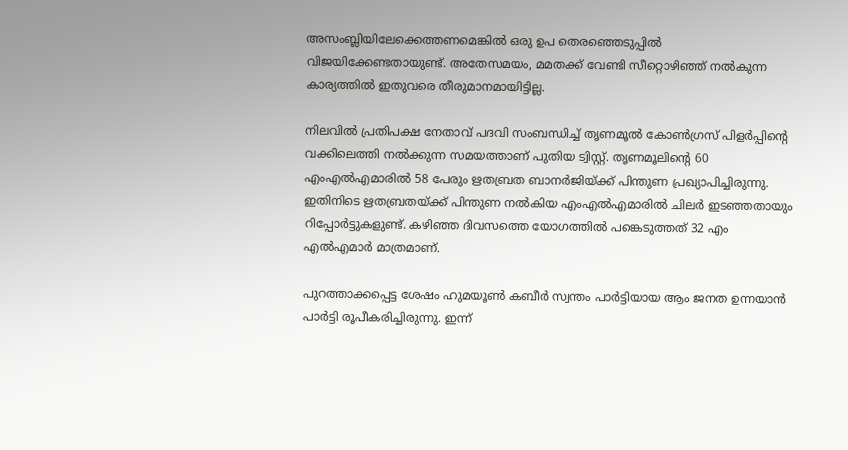അസംബ്ലിയിലേക്കെത്തണമെങ്കിൽ ഒരു ഉപ തെരഞ്ഞെടുപ്പിൽ വിജയിക്കേണ്ടതായുണ്ട്. അതേസമയം, മമതക്ക് വേണ്ടി സീറ്റൊഴിഞ്ഞ് നൽകുന്ന കാര്യത്തിൽ ഇതുവരെ തീരുമാനമായിട്ടില്ല.

നിലവിൽ പ്രതിപക്ഷ നേതാവ് പദവി സംബന്ധിച്ച് തൃണമൂൽ കോൺഗ്രസ് പിളർപ്പിൻ്റെ വക്കിലെത്തി നൽക്കുന്ന സമയത്താണ് പുതിയ ട്വിസ്റ്റ്. തൃണമൂലിൻ്റെ 60 എംഎൽഎമാരിൽ 58 പേരും ഋതബ്രത ബാനർജിയ്ക്ക് പിന്തുണ പ്രഖ്യാപിച്ചിരുന്നു. ഇതിനിടെ ഋതബ്രതയ്ക്ക് പിന്തുണ നൽകിയ എംഎൽഎമാരിൽ ചിലർ ഇടഞ്ഞതായും റിപ്പോർട്ടുകളുണ്ട്. കഴിഞ്ഞ ദിവസത്തെ യോഗത്തിൽ പങ്കെടുത്തത് 32 എം എൽഎമാർ മാത്രമാണ്.

പുറത്താക്കപ്പെട്ട ശേഷം ഹുമയൂൺ കബീർ സ്വന്തം പാർട്ടിയായ ആം ജനത ഉന്നയാൻ പാർട്ടി രൂപീകരിച്ചിരുന്നു. ഇന്ന്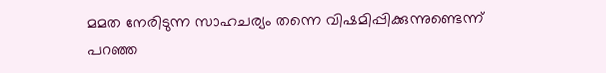മമത നേരിടുന്ന സാഹചര്യം തന്നെ വിഷമിപ്പിക്കുന്നുണ്ടെന്ന് പറഞ്ഞ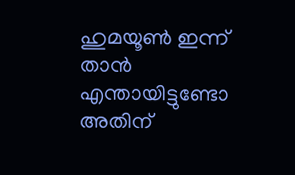ഹുമയൂൺ ഇന്ന് താൻ എന്തായിട്ടുണ്ടോ അതിന്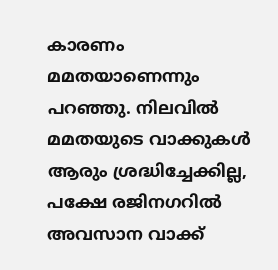കാരണം മമതയാണെന്നും പറഞ്ഞു. നിലവിൽ മമതയുടെ വാക്കുകൾ ആരും ശ്രദ്ധിച്ചേക്കില്ല, പക്ഷേ രജിനഗറിൽ അവസാന വാക്ക്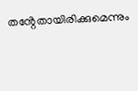തൻ്റേതായിരിക്കുമെന്നും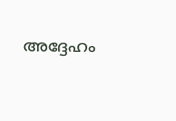അദ്ദേഹം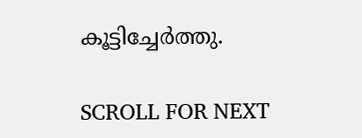കൂട്ടിച്ചേർത്തു.

SCROLL FOR NEXT